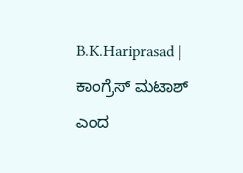B.K.Hariprasad | ಕಾಂಗ್ರೆಸ್ ಮಟಾಶ್ ಎಂದ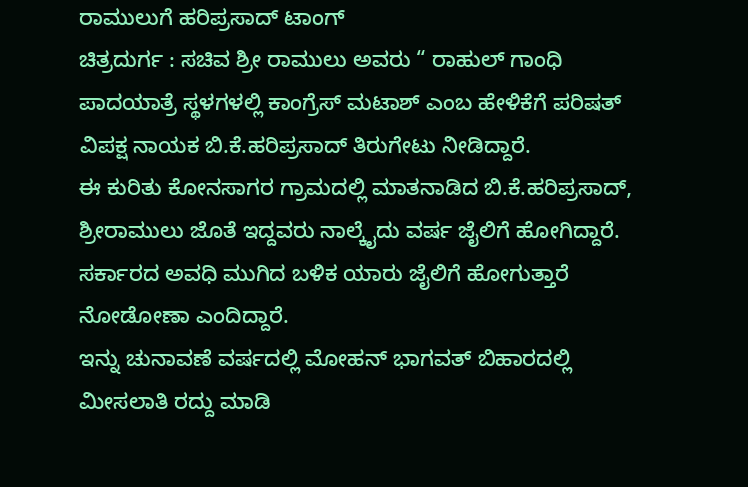ರಾಮುಲುಗೆ ಹರಿಪ್ರಸಾದ್ ಟಾಂಗ್
ಚಿತ್ರದುರ್ಗ : ಸಚಿವ ಶ್ರೀ ರಾಮುಲು ಅವರು “ ರಾಹುಲ್ ಗಾಂಧಿ ಪಾದಯಾತ್ರೆ ಸ್ಥಳಗಳಲ್ಲಿ ಕಾಂಗ್ರೆಸ್ ಮಟಾಶ್ ಎಂಬ ಹೇಳಿಕೆಗೆ ಪರಿಷತ್ ವಿಪಕ್ಷ ನಾಯಕ ಬಿ.ಕೆ.ಹರಿಪ್ರಸಾದ್ ತಿರುಗೇಟು ನೀಡಿದ್ದಾರೆ.
ಈ ಕುರಿತು ಕೋನಸಾಗರ ಗ್ರಾಮದಲ್ಲಿ ಮಾತನಾಡಿದ ಬಿ.ಕೆ.ಹರಿಪ್ರಸಾದ್, ಶ್ರೀರಾಮುಲು ಜೊತೆ ಇದ್ದವರು ನಾಲ್ಕೈದು ವರ್ಷ ಜೈಲಿಗೆ ಹೋಗಿದ್ದಾರೆ.
ಸರ್ಕಾರದ ಅವಧಿ ಮುಗಿದ ಬಳಿಕ ಯಾರು ಜೈಲಿಗೆ ಹೋಗುತ್ತಾರೆ ನೋಡೋಣಾ ಎಂದಿದ್ದಾರೆ.
ಇನ್ನು ಚುನಾವಣೆ ವರ್ಷದಲ್ಲಿ ಮೋಹನ್ ಭಾಗವತ್ ಬಿಹಾರದಲ್ಲಿ ಮೀಸಲಾತಿ ರದ್ದು ಮಾಡಿ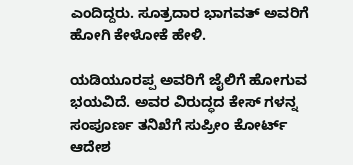ಎಂದಿದ್ದರು. ಸೂತ್ರದಾರ ಭಾಗವತ್ ಅವರಿಗೆ ಹೋಗಿ ಕೇಳೋಕೆ ಹೇಳಿ.

ಯಡಿಯೂರಪ್ಪ ಅವರಿಗೆ ಜೈಲಿಗೆ ಹೋಗುವ ಭಯವಿದೆ. ಅವರ ವಿರುದ್ಧದ ಕೇಸ್ ಗಳನ್ನ ಸಂಪೂರ್ಣ ತನಿಖೆಗೆ ಸುಪ್ರೀಂ ಕೋರ್ಟ್ ಆದೇಶ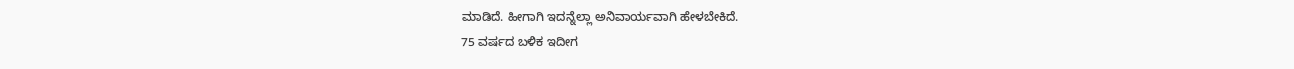ಮಾಡಿದೆ. ಹೀಗಾಗಿ ಇದನ್ನೆಲ್ಲಾ ಅನಿವಾರ್ಯವಾಗಿ ಹೇಳಬೇಕಿದೆ.
75 ವರ್ಷದ ಬಳಿಕ ಇದೀಗ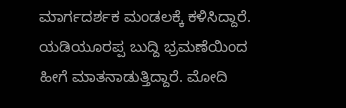ಮಾರ್ಗದರ್ಶಕ ಮಂಡಲಕ್ಕೆ ಕಳಿಸಿದ್ದಾರೆ. ಯಡಿಯೂರಪ್ಪ ಬುದ್ದಿ ಭ್ರಮಣೆಯಿಂದ ಹೀಗೆ ಮಾತನಾಡುತ್ತಿದ್ದಾರೆ. ಮೋದಿ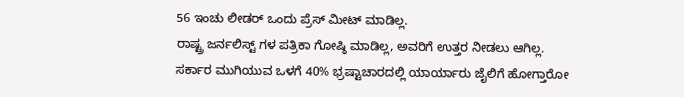56 ಇಂಚು ಲೀಡರ್ ಒಂದು ಪ್ರೆಸ್ ಮೀಟ್ ಮಾಡಿಲ್ಲ.
ರಾಷ್ಟ್ರ ಜರ್ನಲಿಸ್ಟ್ ಗಳ ಪತ್ರಿಕಾ ಗೋಷ್ಠಿ ಮಾಡಿಲ್ಲ, ಅವರಿಗೆ ಉತ್ತರ ನೀಡಲು ಆಗಿಲ್ಲ. ಸರ್ಕಾರ ಮುಗಿಯುವ ಒಳಗೆ 40% ಭ್ರಷ್ಟಾಚಾರದಲ್ಲಿ ಯಾರ್ಯಾರು ಜೈಲಿಗೆ ಹೋಗ್ತಾರೋ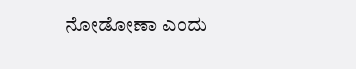ನೋಡೋಣಾ ಎಂದು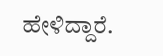ಹೇಳಿದ್ದಾರೆ.